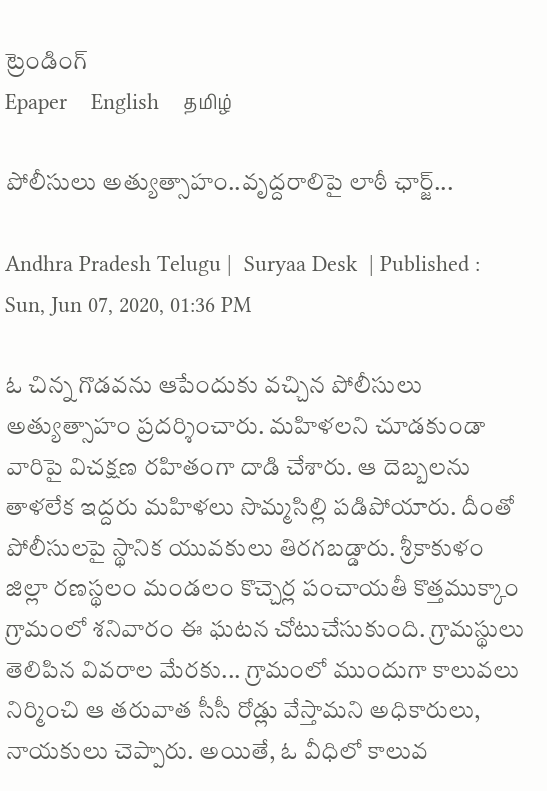ట్రెండింగ్
Epaper    English    தமிழ்

పోలీసులు అత్యుత్సాహం..వృద్దరాలిపై లాఠీ ఛార్జ్...

Andhra Pradesh Telugu |  Suryaa Desk  | Published : Sun, Jun 07, 2020, 01:36 PM

ఓ చిన్న గొడవను ఆపేందుకు వచ్చిన పోలీసులు అత్యుత్సాహం ప్రదర్శించారు. మహిళలని చూడకుండా వారిపై విచక్షణ రహితంగా దాడి చేశారు. ఆ దెబ్బలను తాళలేక ఇద్దరు మహిళలు సొమ్మసిల్లి పడిపోయారు. దీంతో  పోలీసులపై స్థానిక యువకులు తిరగబడ్డారు. శ్రీకాకుళం జిల్లా రణస్థలం మండలం కొచ్చెర్ల పంచాయతీ కొత్తముక్కాం గ్రామంలో శనివారం ఈ ఘటన చోటుచేసుకుంది. గ్రామస్థులు తెలిపిన వివరాల మేరకు... గ్రామంలో ముందుగా కాలువలు నిర్మించి ఆ తరువాత సీసీ రోడ్లు వేస్తామని అధికారులు, నాయకులు చెప్పారు. అయితే, ఓ వీధిలో కాలువ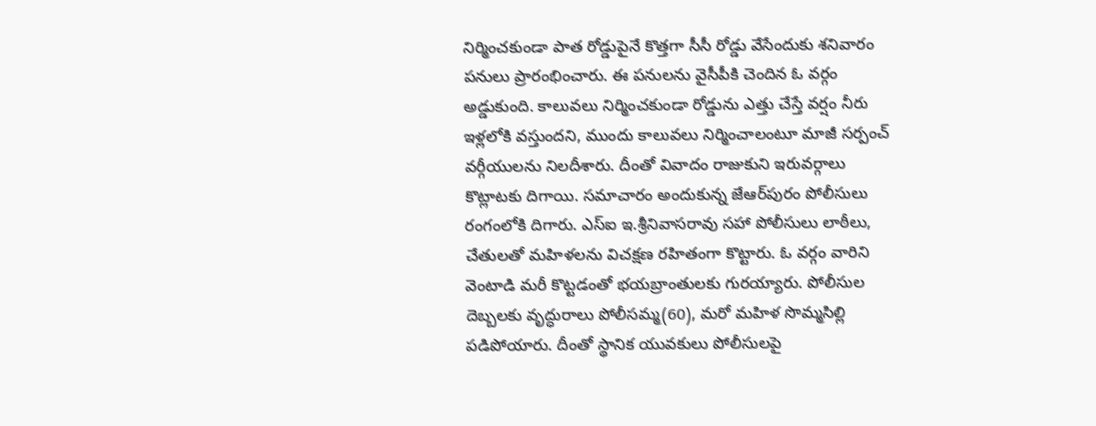నిర్మించకుండా పాత రోడ్డుపైనే కొత్తగా సీసీ రోడ్డు వేసేందుకు శనివారం పనులు ప్రారంభించారు. ఈ పనులను వైసీపీకి చెందిన ఓ వర్గం అడ్డుకుంది. కాలువలు నిర్మించకుండా రోడ్డును ఎత్తు చేస్తే వర్షం నీరు ఇళ్లలోకి వస్తుందని, ముందు కాలువలు నిర్మించాలంటూ మాజీ సర్పంచ్‌ వర్గీయులను నిలదీశారు. దీంతో వివాదం రాజుకుని ఇరువర్గాలు కొట్లాటకు దిగాయి. సమాచారం అందుకున్న జేఆర్‌పురం పోలీసులు రంగంలోకి దిగారు. ఎస్‌ఐ ఇ.శ్రీనివాసరావు సహా పోలీసులు లాఠీలు, చేతులతో మహిళలను విచక్షణ రహితంగా కొట్టారు. ఓ వర్గం వారిని వెంటాడి మరీ కొట్టడంతో భయబ్రాంతులకు గురయ్యారు. పోలీసుల దెబ్బలకు వృద్ధురాలు పోలీసమ్మ(60), మరో మహిళ సొమ్మసిల్లి పడిపోయారు. దీంతో స్థానిక యువకులు పోలీసులపై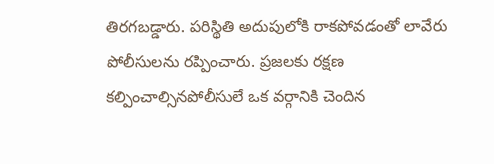తిరగబడ్డారు. పరిస్థితి అదుపులోకి రాకపోవడంతో లావేరు పోలీసులను రప్పించారు. ప్రజలకు రక్షణ కల్పించాల్సినపోలీసులే ఒక వర్గానికి చెందిన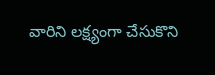వారిని లక్ష్యంగా చేసుకొని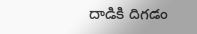దాడికి దిగడం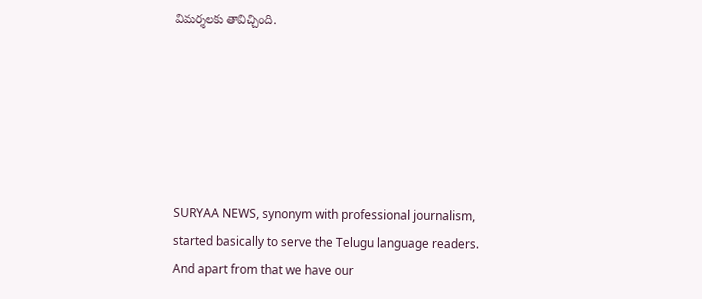విమర్శలకు తావిచ్చింది.






SURYAA NEWS, synonym with professional journalism, started basically to serve the Telugu language readers. And apart from that we have our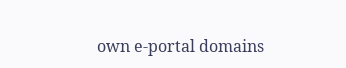own e-portal domains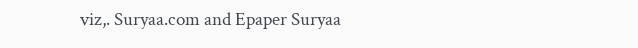viz,. Suryaa.com and Epaper Suryaa